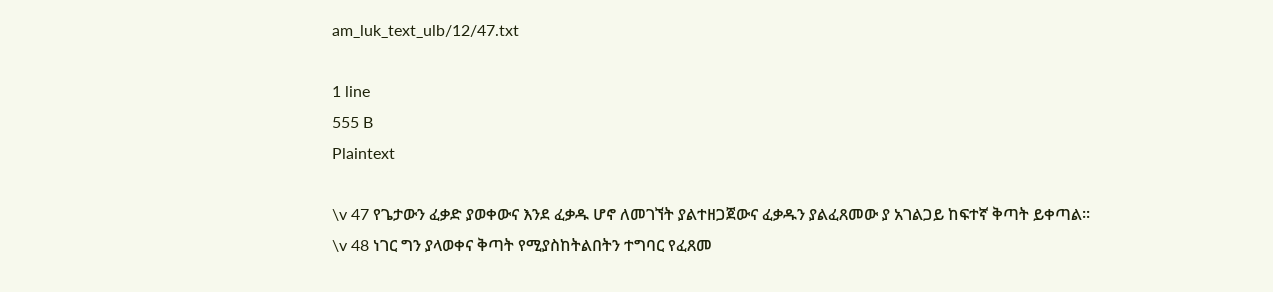am_luk_text_ulb/12/47.txt

1 line
555 B
Plaintext

\v 47 የጌታውን ፈቃድ ያወቀውና እንደ ፈቃዱ ሆኖ ለመገኘት ያልተዘጋጀውና ፈቃዱን ያልፈጸመው ያ አገልጋይ ከፍተኛ ቅጣት ይቀጣል፡፡ \v 48 ነገር ግን ያላወቀና ቅጣት የሚያስከትልበትን ተግባር የፈጸመ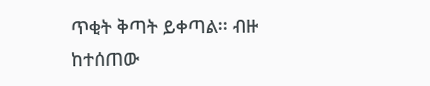ጥቂት ቅጣት ይቀጣል፡፡ ብዙ ከተሰጠው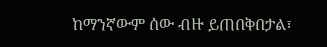ከማንኛውም ሰው ብዙ ይጠበቅበታል፣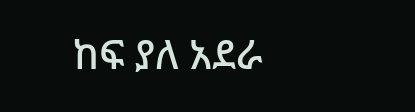ከፍ ያለ አደራ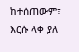ከተሰጠውም፣ እርሱ ላቀ ያለ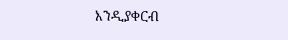እንዲያቀርብ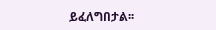ይፈለግበታል፡፡